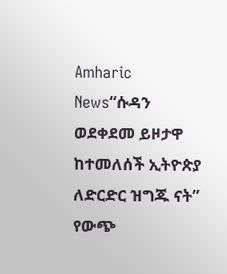Amharic News“ሱዳን ወደቀደመ ይዞታዋ ከተመለሰች ኢትዮጵያ ለድርድር ዝግጁ ናት” የውጭ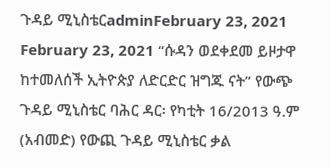ጉዳይ ሚኒስቴርadminFebruary 23, 2021 February 23, 2021 “ሱዳን ወደቀደመ ይዞታዋ ከተመለሰች ኢትዮጵያ ለድርድር ዝግጁ ናት” የውጭ ጉዳይ ሚኒስቴር ባሕር ዳር፡ የካቲት 16/2013 ዓ.ም (አብመድ) የውጪ ጉዳይ ሚኒስቴር ቃል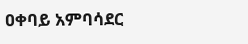ዐቀባይ አምባሳደር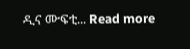ዲና ሙፍቲ... Read more